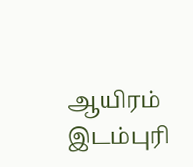ஆயிரம் இடம்புரி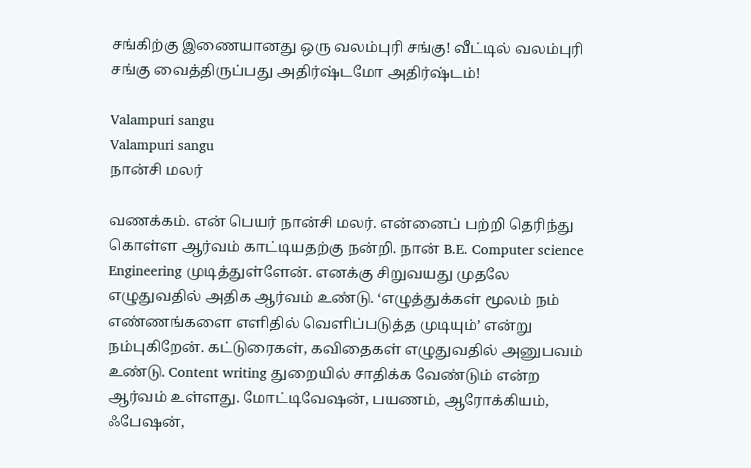சங்கிற்கு இணையானது ஒரு வலம்புரி சங்கு! வீட்டில் வலம்புரி சங்கு வைத்திருப்பது அதிர்ஷ்டமோ அதிர்ஷ்டம்!

Valampuri sangu
Valampuri sangu
நான்சி மலர்

வணக்கம். என் பெயர் நான்சி மலர். என்னைப் பற்றி தெரிந்து கொள்ள ஆர்வம் காட்டியதற்கு நன்றி. நான் B.E. Computer science Engineering முடித்துள்ளேன். எனக்கு சிறுவயது முதலே எழுதுவதில் அதிக ஆர்வம் உண்டு. ‘எழுத்துக்கள் மூலம் நம் எண்ணங்களை எளிதில் வெளிப்படுத்த முடியும்’ என்று நம்புகிறேன். கட்டுரைகள், கவிதைகள் எழுதுவதில் அனுபவம் உண்டு. Content writing துறையில் சாதிக்க வேண்டும் என்ற ஆர்வம் உள்ளது. மோட்டிவேஷன், பயணம், ஆரோக்கியம், ஃபேஷன்,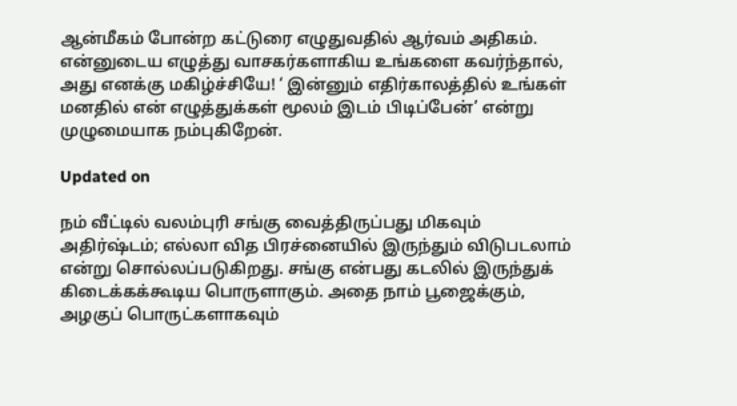ஆன்மீகம் போன்ற கட்டுரை எழுதுவதில் ஆர்வம் அதிகம். என்னுடைய எழுத்து வாசகர்களாகிய உங்களை கவர்ந்தால், அது எனக்கு மகிழ்ச்சியே! ‘ இன்னும் எதிர்காலத்தில் உங்கள் மனதில் என் எழுத்துக்கள் மூலம் இடம் பிடிப்பேன்’ என்று முழுமையாக நம்புகிறேன்.

Updated on

நம் வீட்டில் வலம்புரி சங்கு வைத்திருப்பது மிகவும் அதிர்ஷ்டம்; எல்லா வித பிரச்னையில் இருந்தும் விடுபடலாம் என்று சொல்லப்படுகிறது. சங்கு என்பது கடலில் இருந்துக் கிடைக்கக்கூடிய பொருளாகும். அதை நாம் பூஜைக்கும், அழகுப் பொருட்களாகவும்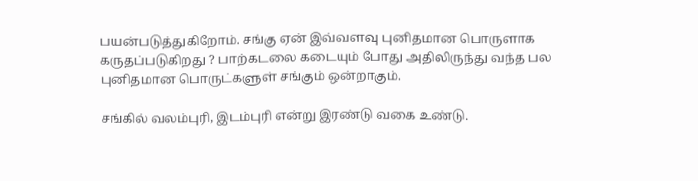பயன்படுத்துகிறோம். சங்கு ஏன் இவ்வளவு புனிதமான பொருளாக கருதப்படுகிறது ? பாற்கடலை கடையும் போது அதிலிருந்து வந்த பல புனிதமான பொருட்களுள் சங்கும் ஒன்றாகும்.

சங்கில் வலம்புரி, இடம்புரி என்று இரண்டு வகை உண்டு.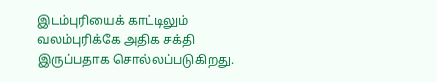இடம்புரியைக் காட்டிலும் வலம்புரிக்கே அதிக சக்தி இருப்பதாக சொல்லப்படுகிறது.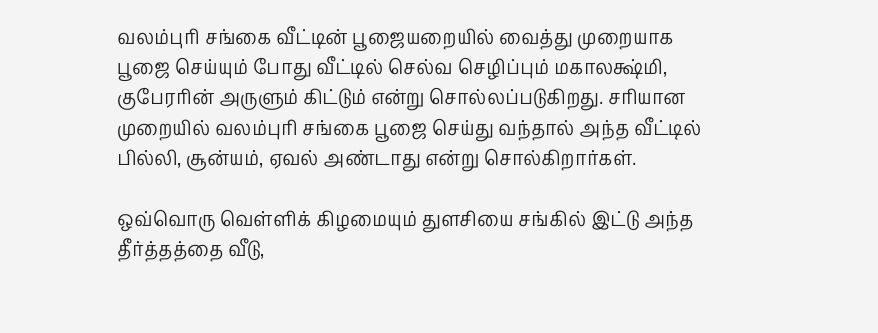வலம்புரி சங்கை வீட்டின் பூஜையறையில் வைத்து முறையாக பூஜை செய்யும் போது வீட்டில் செல்வ செழிப்பும் மகாலக்ஷ்மி, குபேரரின் அருளும் கிட்டும் என்று சொல்லப்படுகிறது. சரியான முறையில் வலம்புரி சங்கை பூஜை செய்து வந்தால் அந்த வீட்டில் பில்லி, சூன்யம், ஏவல் அண்டாது என்று சொல்கிறார்கள்.

ஒவ்வொரு வெள்ளிக் கிழமையும் துளசியை சங்கில் இட்டு அந்த தீர்த்தத்தை வீடு,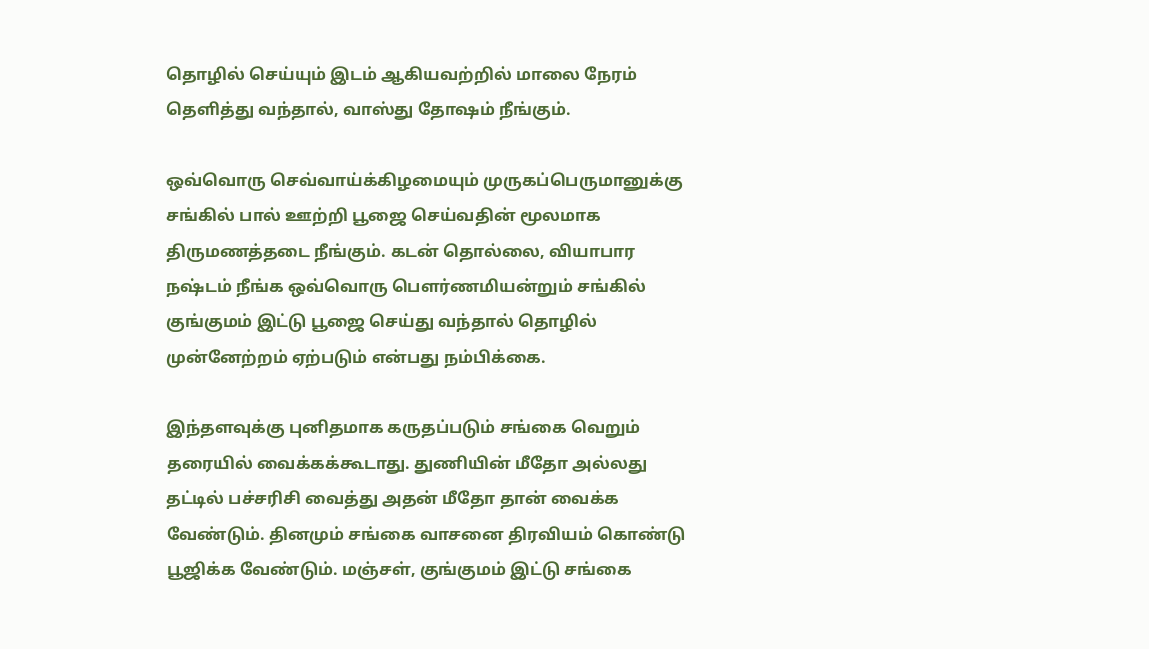தொழில் செய்யும் இடம் ஆகியவற்றில் மாலை நேரம் தெளித்து வந்தால், வாஸ்து தோஷம் நீங்கும்.

ஒவ்வொரு செவ்வாய்க்கிழமையும் முருகப்பெருமானுக்கு சங்கில் பால் ஊற்றி பூஜை செய்வதின் மூலமாக திருமணத்தடை நீங்கும். கடன் தொல்லை, வியாபார நஷ்டம் நீங்க ஒவ்வொரு பௌர்ணமியன்றும் சங்கில் குங்குமம் இட்டு பூஜை செய்து வந்தால் தொழில் முன்னேற்றம் ஏற்படும் என்பது நம்பிக்கை.

இந்தளவுக்கு புனிதமாக கருதப்படும் சங்கை வெறும் தரையில் வைக்கக்கூடாது. துணியின் மீதோ அல்லது தட்டில் பச்சரிசி வைத்து அதன் மீதோ தான் வைக்க வேண்டும். தினமும் சங்கை வாசனை திரவியம் கொண்டு பூஜிக்க வேண்டும். மஞ்சள், குங்குமம் இட்டு சங்கை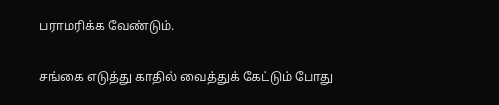பராமரிக்க வேண்டும்.

சங்கை எடுத்து காதில் வைத்துக் கேட்டும் போது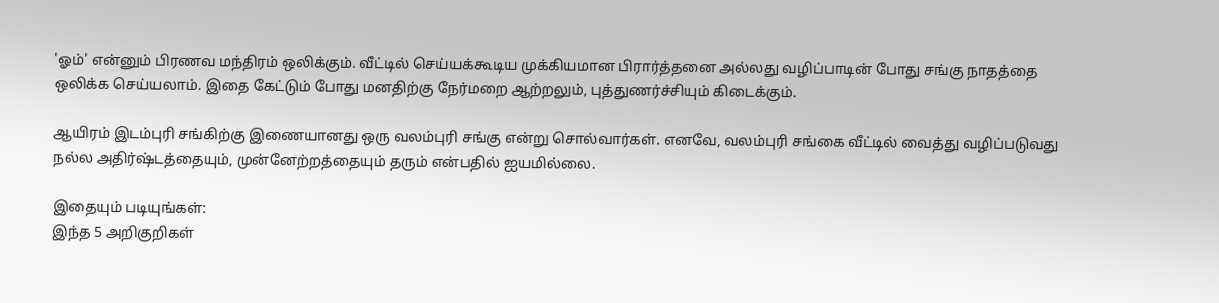'ஓம்' என்னும் பிரணவ மந்திரம் ஒலிக்கும். வீட்டில் செய்யக்கூடிய முக்கியமான பிரார்த்தனை அல்லது வழிப்பாடின் போது சங்கு நாதத்தை ஒலிக்க செய்யலாம். இதை கேட்டும் போது மனதிற்கு நேர்மறை ஆற்றலும், புத்துணர்ச்சியும் கிடைக்கும்.

ஆயிரம் இடம்புரி சங்கிற்கு இணையானது ஒரு வலம்புரி சங்கு என்று சொல்வார்கள். எனவே, வலம்புரி சங்கை வீட்டில் வைத்து வழிப்படுவது நல்ல அதிர்ஷ்டத்தையும், முன்னேற்றத்தையும் தரும் என்பதில் ஐயமில்லை.

இதையும் படியுங்கள்:
இந்த 5 அறிகுறிகள்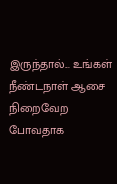இருந்தால்... உங்கள் நீண்டநாள் ஆசை நிறைவேற போவதாக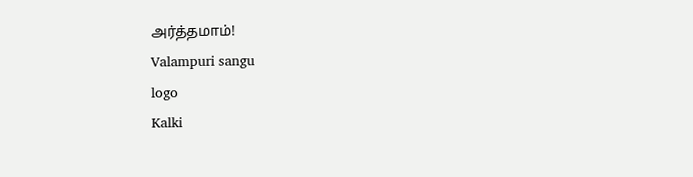அர்த்தமாம்!
Valampuri sangu
logo
Kalki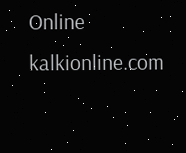Online
kalkionline.com